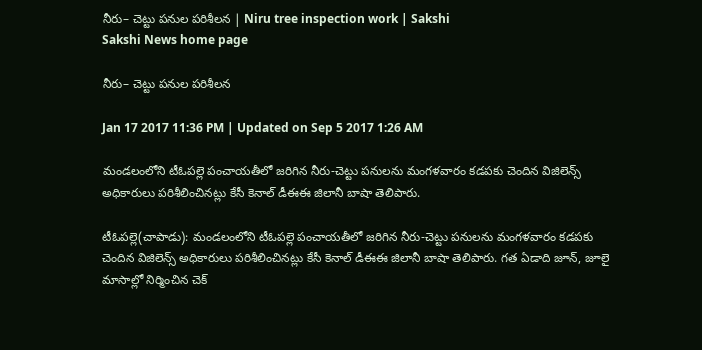నీరు– చెట్టు పనుల పరిశీలన | Niru tree inspection work | Sakshi
Sakshi News home page

నీరు– చెట్టు పనుల పరిశీలన

Jan 17 2017 11:36 PM | Updated on Sep 5 2017 1:26 AM

మండలంలోని టీఓపల్లె పంచాయతీలో జరిగిన నీరు-చెట్టు పనులను మంగళవారం కడపకు చెందిన విజిలెన్స్‌ అధికారులు పరిశీలించినట్లు కేసీ కెనాల్‌ డీఈఈ జిలానీ బాషా తెలిపారు.

టీఓపల్లె(చాపాడు): మండలంలోని టీఓపల్లె పంచాయతీలో జరిగిన నీరు-చెట్టు పనులను మంగళవారం కడపకు చెందిన విజిలెన్స్‌ అధికారులు పరిశీలించినట్లు కేసీ కెనాల్‌ డీఈఈ జిలానీ బాషా తెలిపారు. గత ఏడాది జూన్, జూలై మాసాల్లో నిర్మించిన చెక్‌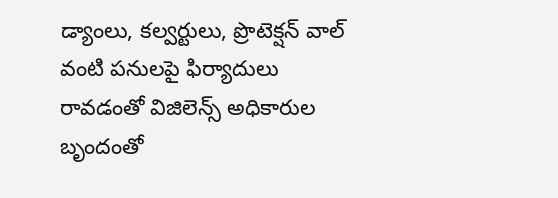డ్యాంలు, కల్వర్టులు, ప్రొటెక‌్షన్‌ వాల్‌ వంటి పనులపై ఫిర్యాదులు రావడంతో విజిలెన్స్‌ అధికారుల బృందంతో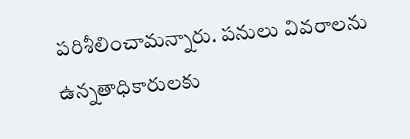పరిశీలించామన్నారు. పనులు వివరాలను ఉన్నతాధికారులకు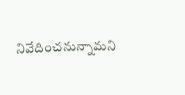నివేదించనున్నామని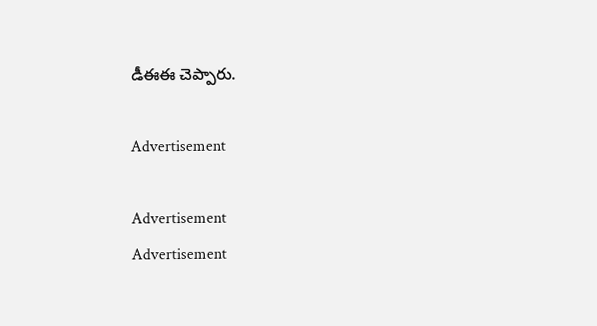డీఈఈ చెప్పారు.

Advertisement

Advertisement
Advertisement